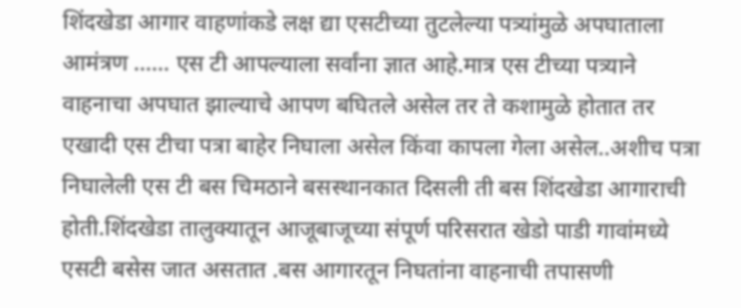शिंदखेडा आगार वाहणांकडे लक्ष द्या एसटीच्या तुटलेल्या पत्र्यांमुळे अपघाताला आमंत्रण …… एस टी आपल्याला सर्वांना ज्ञात आहे.मात्र एस टीच्या पत्र्याने वाहनाचा अपघात झाल्याचे आपण बघितले असेल तर ते कशामुळे होतात तर एखादी एस टीचा पत्रा बाहेर निघाला असेल किंवा कापला गेला असेल..अशीच पत्रा निघालेली एस टी बस चिमठाने बसस्थानकात दिसली ती बस शिंदखेडा आगाराची होती.शिंदखेडा तालुक्यातून आजूबाजूच्या संपूर्ण परिसरात खेडो पाडी गावांमध्ये एसटी बसेस जात असतात .बस आगारतून निघतांना वाहनाची तपासणी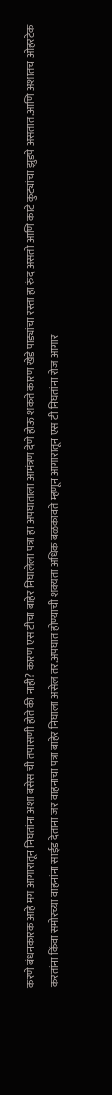करणे बंधनकारक आहे मग आगारातून निघतांना अशा बसेस ची तपासणी होते की नाही? कारण एस टीचा बाहेर निघालेला पत्रा हा अपघाताला आमंत्रण देणे होऊ शकते कारण खेडे पाड्यांचा रस्ता हा रुंद असतो आणि काटे कुट्यांचा झुडपे असतात.आणि अशातच ओहरटेक करतांना किंवा समोरच्या वाहनांना साईड देताना जर वाहनाचा पत्रा बाहेर निघाला असेल तर.अपघात होण्याची शक्यता अधिक बळकावते म्हणून आगारातून एस टी निघतांना रोज आगार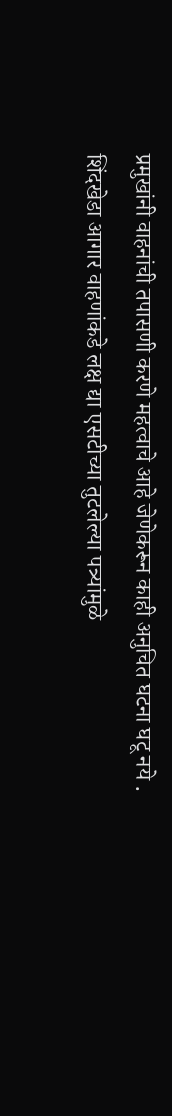प्रमुखांनी वाहनांची तपासणी करणे महत्वाचे आहे जेणेकरून काही अनुचित घटना घटू नये .
शिंदखेडा आगार वाहणांकडे लक्ष द्या एसटीच्या तुटलेल्या पत्र्यांमुळे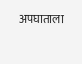अपघाताला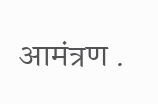आमंत्रण .